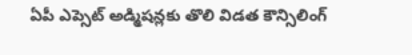ఏపీ ఎప్సెట్ అడ్మిషన్లకు తొలి విడత కౌన్సిలింగ్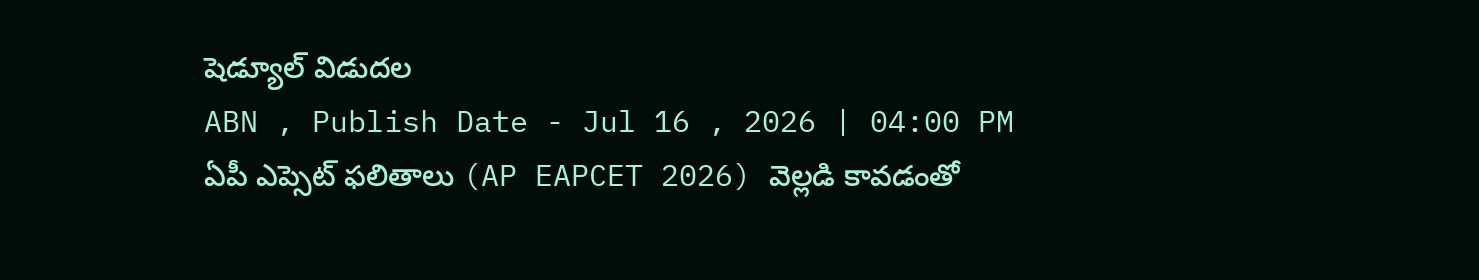షెడ్యూల్ విడుదల
ABN , Publish Date - Jul 16 , 2026 | 04:00 PM
ఏపీ ఎప్సెట్ ఫలితాలు (AP EAPCET 2026) వెల్లడి కావడంతో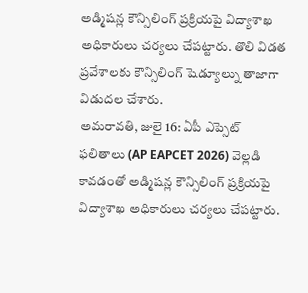అడ్మిషన్ల కౌన్సిలింగ్ ప్రక్రియపై విద్యాశాఖ అధికారులు చర్యలు చేపట్టారు. తొలి విడత ప్రవేశాలకు కౌన్సిలింగ్ షెడ్యూల్ను తాజాగా విడుదల చేశారు.
అమరావతి, జులై 16: ఏపీ ఎప్సెట్ ఫలితాలు (AP EAPCET 2026) వెల్లడి కావడంతో అడ్మిషన్ల కౌన్సిలింగ్ ప్రక్రియపై విద్యాశాఖ అధికారులు చర్యలు చేపట్టారు.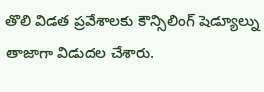తొలి విడత ప్రవేశాలకు కౌన్సిలింగ్ షెడ్యూల్ను తాజాగా విడుదల చేశారు.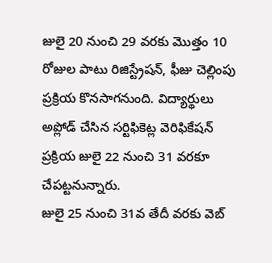జులై 20 నుంచి 29 వరకు మొత్తం 10 రోజుల పాటు రిజిస్ట్రేషన్, ఫీజు చెల్లింపు ప్రక్రియ కొనసాగనుంది. విద్యార్థులు అప్లోడ్ చేసిన సర్టిఫికెట్ల వెరిఫికేషన్ ప్రక్రియ జులై 22 నుంచి 31 వరకూ చేపట్టనున్నారు.
జులై 25 నుంచి 31వ తేదీ వరకు వెబ్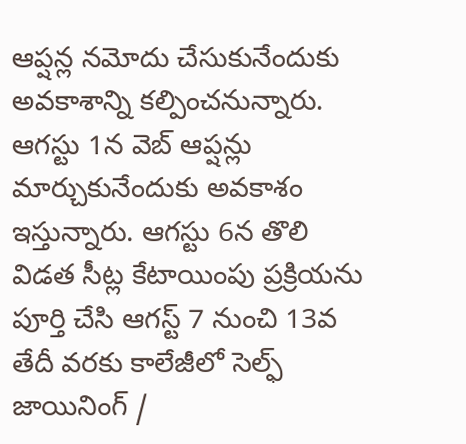ఆప్షన్ల నమోదు చేసుకునేందుకు అవకాశాన్ని కల్పించనున్నారు. ఆగస్టు 1న వెబ్ ఆప్షన్లు మార్చుకునేందుకు అవకాశం ఇస్తున్నారు. ఆగస్టు 6న తొలి విడత సీట్ల కేటాయింపు ప్రక్రియను పూర్తి చేసి ఆగస్ట్ 7 నుంచి 13వ తేదీ వరకు కాలేజీలో సెల్ఫ్ జాయినింగ్ /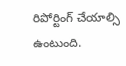రిపోర్టింగ్ చేయాల్సి ఉంటుంది.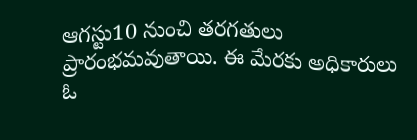ఆగస్టు10 నుంచి తరగతులు ప్రారంభమవుతాయి. ఈ మేరకు అధికారులు ఓ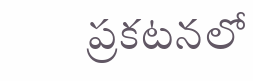ప్రకటనలో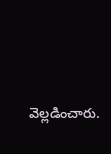వెల్లడించారు.